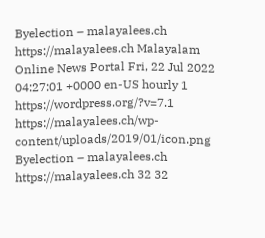Byelection – malayalees.ch https://malayalees.ch Malayalam Online News Portal Fri, 22 Jul 2022 04:27:01 +0000 en-US hourly 1 https://wordpress.org/?v=7.1 https://malayalees.ch/wp-content/uploads/2019/01/icon.png Byelection – malayalees.ch https://malayalees.ch 32 32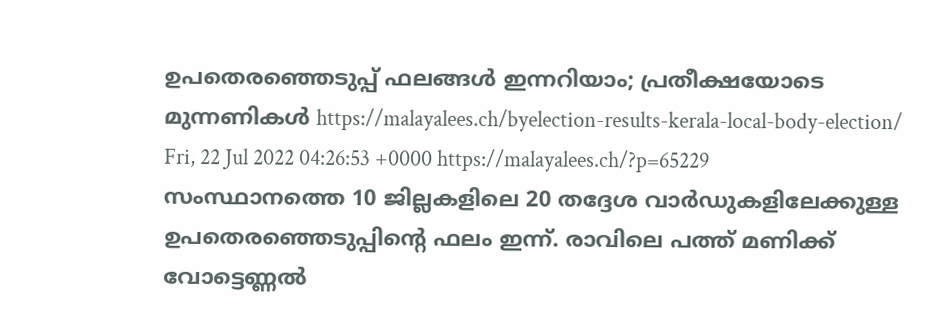ഉപതെരഞ്ഞെടുപ്പ് ഫലങ്ങള്‍ ഇന്നറിയാം; പ്രതീക്ഷയോടെ മുന്നണികള്‍ https://malayalees.ch/byelection-results-kerala-local-body-election/ Fri, 22 Jul 2022 04:26:53 +0000 https://malayalees.ch/?p=65229 സംസ്ഥാനത്തെ 10 ജില്ലകളിലെ 20 തദ്ദേശ വാര്‍ഡുകളിലേക്കുള്ള ഉപതെരഞ്ഞെടുപ്പിന്റെ ഫലം ഇന്ന്. രാവിലെ പത്ത് മണിക്ക് വോട്ടെണ്ണല്‍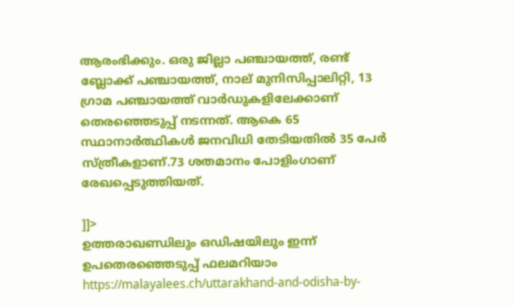ആരംഭിക്കും. ഒരു ജില്ലാ പഞ്ചായത്ത്, രണ്ട് ബ്ലോക്ക് പഞ്ചായത്ത്, നാല് മുനിസിപ്പാലിറ്റി, 13 ഗ്രാമ പഞ്ചായത്ത് വാര്‍ഡുകളിലേക്കാണ് തെരഞ്ഞെടുപ്പ് നടന്നത്. ആകെ 65 സ്ഥാനാര്‍ത്ഥികള്‍ ജനവിധി തേടിയതില്‍ 35 പേര്‍ സ്ത്രീകളാണ്.73 ശതമാനം പോളിംഗാണ് രേഖപ്പെടുത്തിയത്.

]]>
ഉത്തരാഖണ്ഡിലും ഒഡിഷയിലും ഇന്ന് ഉപതെരഞ്ഞെടുപ്പ് ഫലമറിയാം https://malayalees.ch/uttarakhand-and-odisha-by-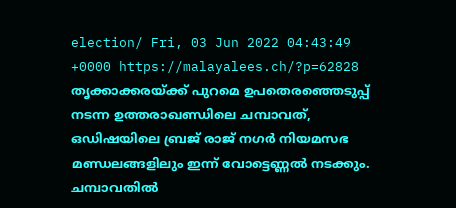election/ Fri, 03 Jun 2022 04:43:49 +0000 https://malayalees.ch/?p=62828 തൃക്കാക്കരയ്ക്ക് പുറമെ ഉപതെരഞ്ഞെടുപ്പ് നടന്ന ഉത്തരാഖണ്ഡിലെ ചമ്പാവത്, ഒഡിഷയിലെ ബ്രജ് രാജ് നഗര്‍ നിയമസഭ മണ്ഡലങ്ങളിലും ഇന്ന് വോട്ടെണ്ണല്‍ നടക്കും. ചമ്പാവതില്‍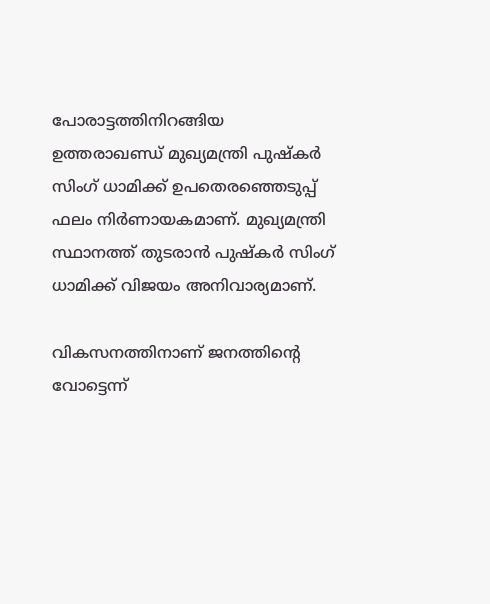പോരാട്ടത്തിനിറങ്ങിയ ഉത്തരാഖണ്ഡ് മുഖ്യമന്ത്രി പുഷ്‌കര്‍ സിംഗ് ധാമിക്ക് ഉപതെരഞ്ഞെടുപ്പ് ഫലം നിര്‍ണായകമാണ്. മുഖ്യമന്ത്രി സ്ഥാനത്ത് തുടരാന്‍ പുഷ്‌കര്‍ സിംഗ് ധാമിക്ക് വിജയം അനിവാര്യമാണ്.

വികസനത്തിനാണ് ജനത്തിന്റെ വോട്ടെന്ന്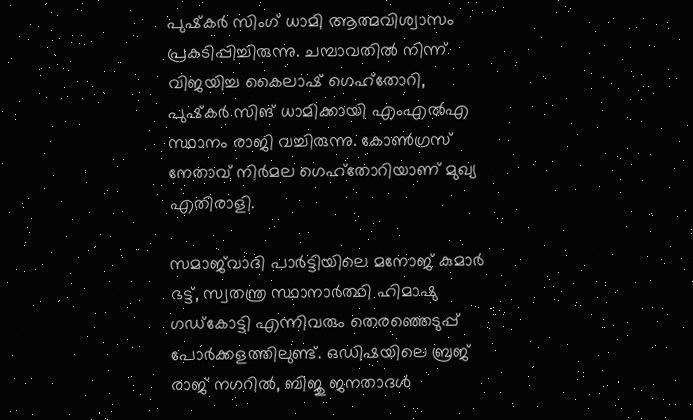പുഷ്‌കര്‍ സിംഗ് ധാമി ആത്മവിശ്വാസം പ്രകടിപ്പിച്ചിരുന്നു. ചമ്പാവതില്‍ നിന്ന് വിജയിച്ച കൈലാഷ് ഗെഹ്‌തോറി, പുഷ്‌കര്‍ സിങ് ധാമിക്കായി എംഎല്‍എ സ്ഥാനം രാജി വച്ചിരുന്നു. കോണ്‍ഗ്രസ് നേതാവ് നിര്‍മല ഗെഹ്‌തോറിയാണ് മുഖ്യ എതിരാളി.

സമാജ്‌വാദി പാര്‍ട്ടിയിലെ മനോജ് കുമാര്‍ ഭട്ട്, സ്വതന്ത്ര സ്ഥാനാര്‍ത്ഥി ഹിമാഷു ഗഡ്‌കോട്ടി എന്നിവരും തെരഞ്ഞെടുപ്പ് പോര്‍ക്കളത്തിലുണ്ട്. ഒഡിഷയിലെ ബ്രജ് രാജ് നഗറില്‍, ബിജു ജനതാദള്‍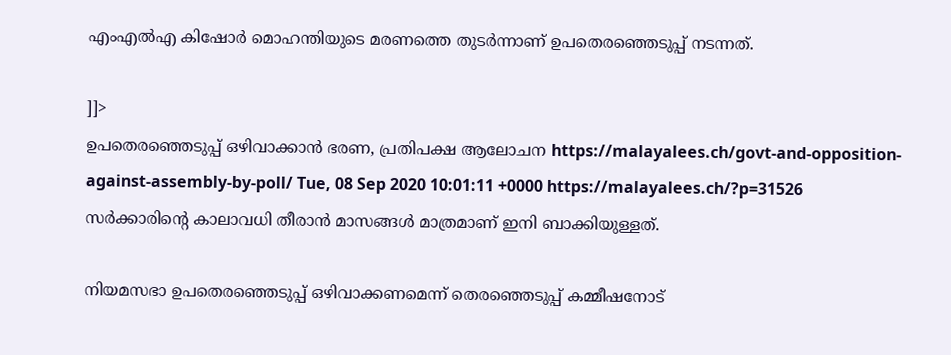എംഎല്‍എ കിഷോര്‍ മൊഹന്തിയുടെ മരണത്തെ തുടര്‍ന്നാണ് ഉപതെരഞ്ഞെടുപ്പ് നടന്നത്.

]]>
ഉപതെരഞ്ഞെടുപ്പ് ഒഴിവാക്കാന്‍ ഭരണ, പ്രതിപക്ഷ ആലോചന https://malayalees.ch/govt-and-opposition-against-assembly-by-poll/ Tue, 08 Sep 2020 10:01:11 +0000 https://malayalees.ch/?p=31526 സര്‍ക്കാരിന്‍റെ കാലാവധി തീരാന്‍ മാസങ്ങള്‍ മാത്രമാണ് ഇനി ബാക്കിയുള്ളത്.

നിയമസഭാ ഉപതെരഞ്ഞെടുപ്പ് ഒഴിവാക്കണമെന്ന് തെരഞ്ഞെടുപ്പ് കമ്മീഷനോട്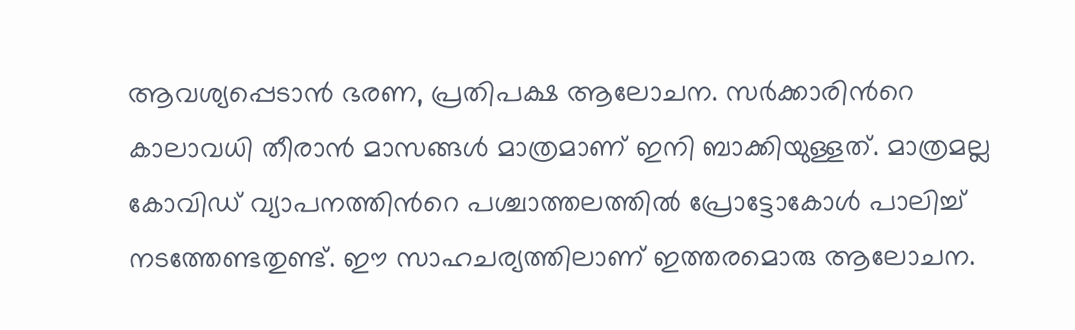ആവശ്യപ്പെടാന്‍ ഭരണ, പ്രതിപക്ഷ ആലോചന. സര്‍ക്കാരിന്‍റെ കാലാവധി തീരാന്‍ മാസങ്ങള്‍ മാത്രമാണ് ഇനി ബാക്കിയുള്ളത്. മാത്രമല്ല കോവിഡ് വ്യാപനത്തിന്‍റെ പശ്ചാത്തലത്തില്‍ പ്രോട്ടോകോള്‍ പാലിച്ച് നടത്തേണ്ടതുണ്ട്. ഈ സാഹചര്യത്തിലാണ് ഇത്തരമൊരു ആലോചന.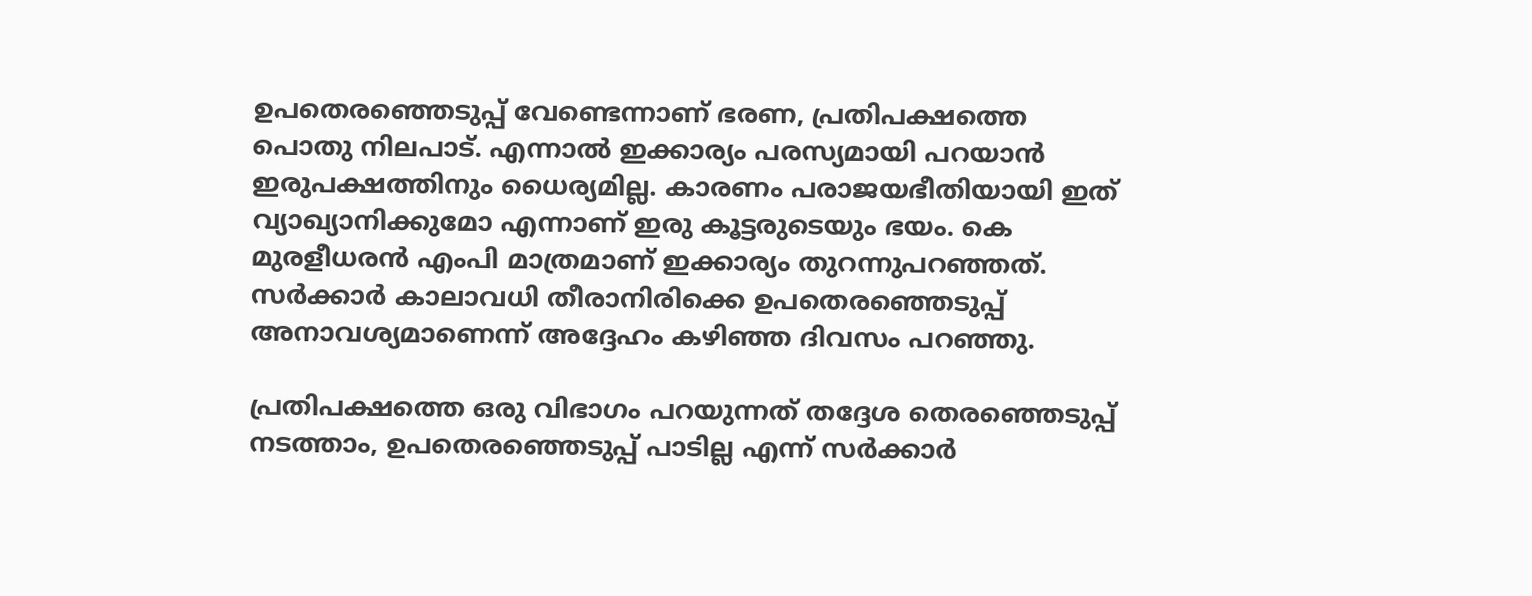ഉപതെരഞ്ഞെടുപ്പ് വേണ്ടെന്നാണ് ഭരണ, പ്രതിപക്ഷത്തെ പൊതു നിലപാട്. എന്നാല്‍ ഇക്കാര്യം പരസ്യമായി പറയാന്‍ ഇരുപക്ഷത്തിനും ധൈര്യമില്ല. കാരണം പരാജയഭീതിയായി ഇത് വ്യാഖ്യാനിക്കുമോ എന്നാണ് ഇരു കൂട്ടരുടെയും ഭയം. കെ മുരളീധരന്‍ എംപി മാത്രമാണ് ഇക്കാര്യം തുറന്നുപറഞ്ഞത്. സര്‍ക്കാര്‍ കാലാവധി തീരാനിരിക്കെ ഉപതെരഞ്ഞെടുപ്പ് അനാവശ്യമാണെന്ന് അദ്ദേഹം കഴിഞ്ഞ ദിവസം പറഞ്ഞു.

പ്രതിപക്ഷത്തെ ഒരു വിഭാഗം പറയുന്നത് തദ്ദേശ തെരഞ്ഞെടുപ്പ് നടത്താം, ഉപതെരഞ്ഞെടുപ്പ് പാടില്ല എന്ന് സര്‍ക്കാര്‍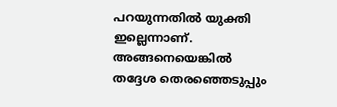പറയുന്നതില്‍ യുക്തി ഇല്ലെന്നാണ്. അങ്ങനെയെങ്കില്‍ തദ്ദേശ തെരഞ്ഞെടുപ്പും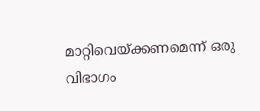മാറ്റിവെയ്ക്കണമെന്ന് ഒരു വിഭാഗം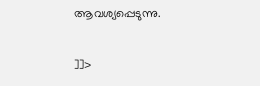ആവശ്യപ്പെടുന്നു.

]]>